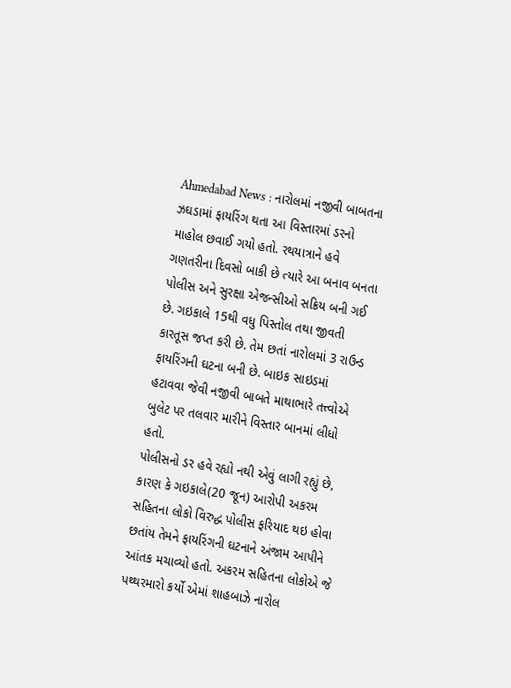Ahmedabad News : નારોલમાં નજીવી બાબતના ઝઘડામાં ફાયરિંગ થતા આ વિસ્તારમાં ડરનો માહોલ છવાઈ ગયો હતો. રથયાત્રાને હવે ગણતરીના દિવસો બાકી છે ત્યારે આ બનાવ બનતા પોલીસ અને સુરક્ષા એજન્સીઓ સક્રિય બની ગઈ છે. ગઇકાલે 15થી વધુ પિસ્તોલ તથા જીવતી કારતૂસ જપ્ત કરી છે. તેમ છતાં નારોલમાં 3 રાઉન્ડ ફાયરિંગની ઘટના બની છે. બાઇક સાઇડમાં હટાવવા જેવી નજીવી બાબતે માથાભારે તત્ત્વોએ બુલેટ પર તલવાર મારીને વિસ્તાર બાનમાં લીધો હતો.
પોલીસનો ડર હવે રહ્યો નથી એવું લાગી રહ્યું છે, કારણ કે ગઇકાલે(20 જૂન) આરોપી અકરમ સહિતના લોકો વિરુદ્ધ પોલીસ ફરિયાદ થઇ હોવા છતાંય તેમને ફાયરિંગની ઘટનાને અંજામ આપીને આંતક મચાવ્યો હતો. અકરમ સહિતના લોકોએ જે પથ્થરમારો કર્યો એમાં શાહબાઝે નારોલ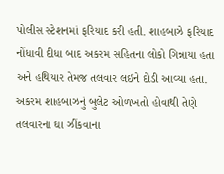પોલીસ સ્ટેશનમાં ફરિયાદ કરી હતી. શાહબાઝે ફરિયાદ નોંધાવી દીધા બાદ અકરમ સહિતના લોકો ગિન્નાયા હતા અને હથિયાર તેમજ તલવાર લઇને દોડી આવ્યા હતા. અકરમ શાહબાઝનું બુલેટ ઓળખતો હોવાથી તેણે તલવારના ઘા ઝીંકવાના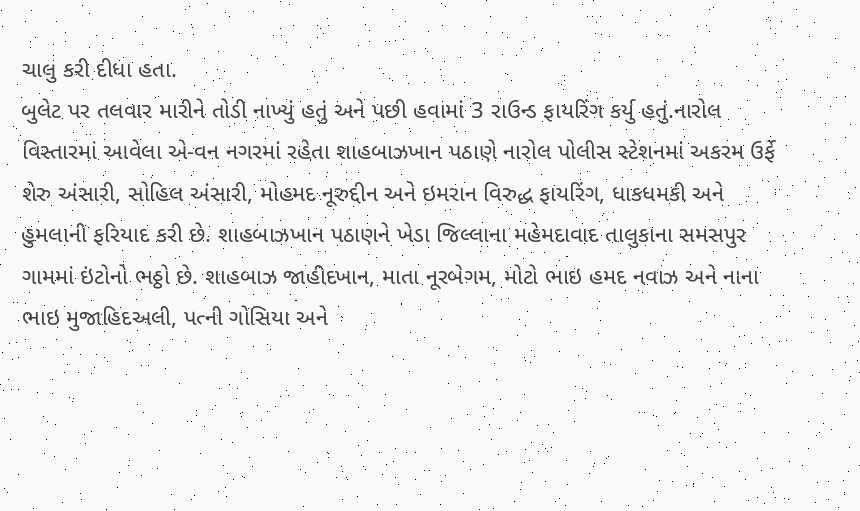ચાલુ કરી દીધા હતા.
બુલેટ પર તલવાર મારીને તોડી નાખ્યું હતું અને પછી હવામાં 3 રાઉન્ડ ફાયરિંગ કર્યુ હતું.નારોલ વિસ્તારમાં આવેલા એ-વન નગરમાં રહેતા શાહબાઝખાન પઠાણે નારોલ પોલીસ સ્ટેશનમાં અકરમ ઉર્ફે શેરુ અંસારી, સોહિલ અંસારી, મોહમદ નૂરુદ્દીન અને ઇમરાન વિરુદ્ધ ફાયરિંગ, ધાકધમકી અને હુમલાની ફરિયાદ કરી છે. શાહબાઝખાન પઠાણને ખેડા જિલ્લાના મહેમદાવાદ તાલુકાના સમસપુર ગામમાં ઇંટોનો ભઠ્ઠો છે. શાહબાઝ જાહીદખાન, માતા નૂરબેગમ, મોટો ભાઇ હમદ નવાઝ અને નાના ભાઇ મુજાહિદઅલી, પત્ની ગોસિયા અને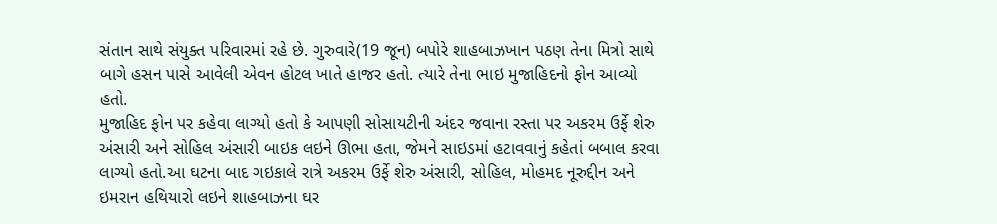સંતાન સાથે સંયુક્ત પરિવારમાં રહે છે. ગુરુવારે(19 જૂન) બપોરે શાહબાઝખાન પઠણ તેના મિત્રો સાથે બાગે હસન પાસે આવેલી એવન હોટલ ખાતે હાજર હતો. ત્યારે તેના ભાઇ મુજાહિદનો ફોન આવ્યો હતો.
મુજાહિદ ફોન પર કહેવા લાગ્યો હતો કે આપણી સોસાયટીની અંદર જવાના રસ્તા પર અકરમ ઉર્ફે શેરુ અંસારી અને સોહિલ અંસારી બાઇક લઇને ઊભા હતા, જેમને સાઇડમાં હટાવવાનું કહેતાં બબાલ કરવા લાગ્યો હતો.આ ઘટના બાદ ગઇકાલે રાત્રે અકરમ ઉર્ફે શેરુ અંસારી, સોહિલ, મોહમદ નૂરુદ્દીન અને ઇમરાન હથિયારો લઇને શાહબાઝના ઘર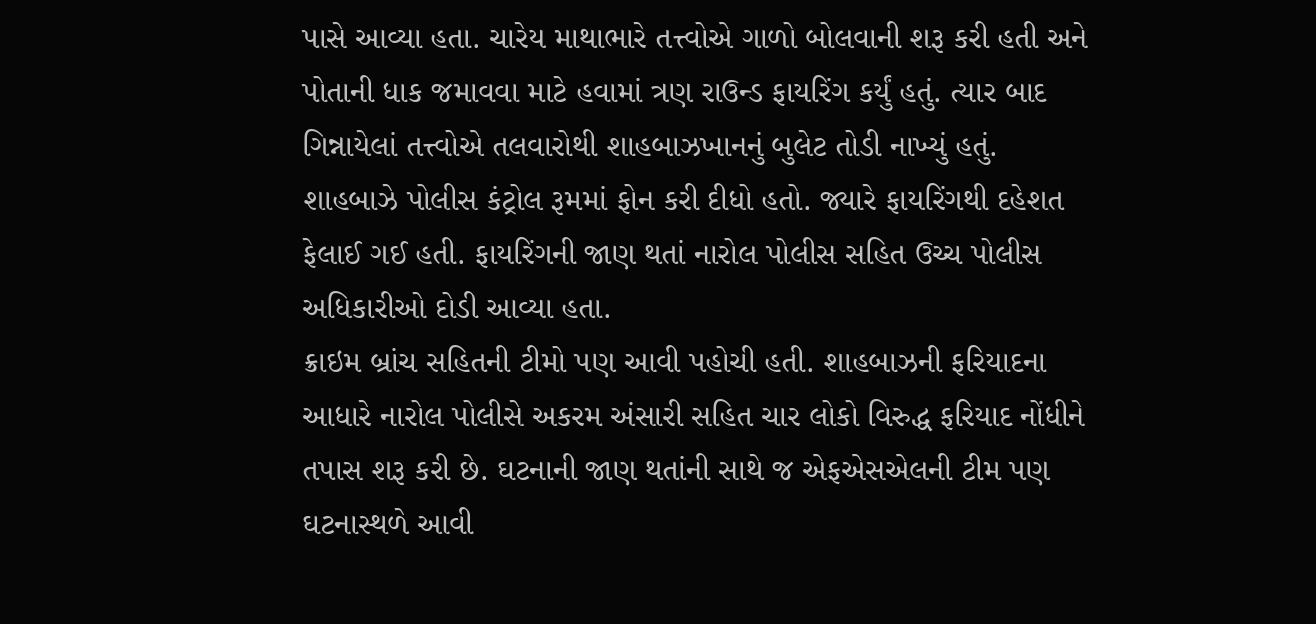પાસે આવ્યા હતા. ચારેય માથાભારે તત્ત્વોએ ગાળો બોલવાની શરૂ કરી હતી અને પોતાની ધાક જમાવવા માટે હવામાં ત્રણ રાઉન્ડ ફાયરિંગ કર્યું હતું. ત્યાર બાદ ગિન્નાયેલાં તત્ત્વોએ તલવારોથી શાહબાઝખાનનું બુલેટ તોડી નાખ્યું હતું. શાહબાઝે પોલીસ કંટ્રોલ રૂમમાં ફોન કરી દીધો હતો. જ્યારે ફાયરિંગથી દહેશત ફેલાઈ ગઈ હતી. ફાયરિંગની જાણ થતાં નારોલ પોલીસ સહિત ઉચ્ચ પોલીસ અધિકારીઓ દોડી આવ્યા હતા.
ક્રાઇમ બ્રાંચ સહિતની ટીમો પણ આવી પહોચી હતી. શાહબાઝની ફરિયાદના આધારે નારોલ પોલીસે અકરમ અંસારી સહિત ચાર લોકો વિરુદ્ધ ફરિયાદ નોંધીને તપાસ શરૂ કરી છે. ઘટનાની જાણ થતાંની સાથે જ એફએસએલની ટીમ પણ ઘટનાસ્થળે આવી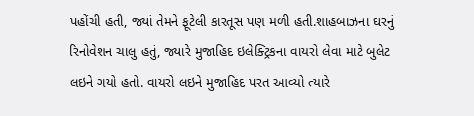પહોંચી હતી, જ્યાં તેમને ફૂટેલી કારતૂસ પણ મળી હતી.શાહબાઝના ઘરનું રિનોવેશન ચાલુ હતું, જ્યારે મુજાહિદ ઇલેક્ટ્રિકના વાયરો લેવા માટે બુલેટ લઇને ગયો હતો. વાયરો લઇને મુજાહિદ પરત આવ્યો ત્યારે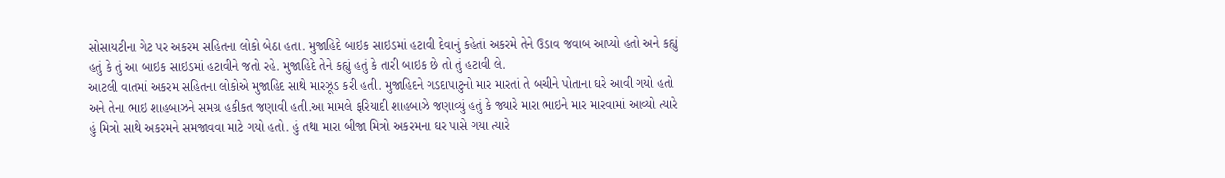સોસાયટીના ગેટ પર અકરમ સહિતના લોકો બેઠા હતા. મુજાહિદે બાઇક સાઇડમાં હટાવી દેવાનું કહેતાં અકરમે તેને ઉડાવ જવાબ આપ્યો હતો અને કહ્યું હતું કે તું આ બાઇક સાઇડમાં હટાવીને જતો રહે. મુજાહિદે તેને કહ્યું હતું કે તારી બાઇક છે તો તું હટાવી લે.
આટલી વાતમાં અકરમ સહિતના લોકોએ મુજાહિદ સાથે મારઝૂડ કરી હતી. મુજાહિદને ગડદાપાટુનો માર મારતાં તે બચીને પોતાના ઘરે આવી ગયો હતો અને તેના ભાઇ શાહબાઝને સમગ્ર હકીકત જણાવી હતી.આ મામલે ફરિયાદી શાહબાઝે જણાવ્યું હતું કે જ્યારે મારા ભાઇને માર મારવામાં આવ્યો ત્યારે હું મિત્રો સાથે અકરમને સમજાવવા માટે ગયો હતો. હું તથા મારા બીજા મિત્રો અકરમના ઘર પાસે ગયા ત્યારે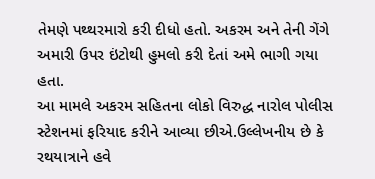તેમણે પથ્થરમારો કરી દીધો હતો. અકરમ અને તેની ગેંગે અમારી ઉપર ઇંટોથી હુમલો કરી દેતાં અમે ભાગી ગયા હતા.
આ મામલે અકરમ સહિતના લોકો વિરુદ્ધ નારોલ પોલીસ સ્ટેશનમાં ફરિયાદ કરીને આવ્યા છીએ.ઉલ્લેખનીય છે કે રથયાત્રાને હવે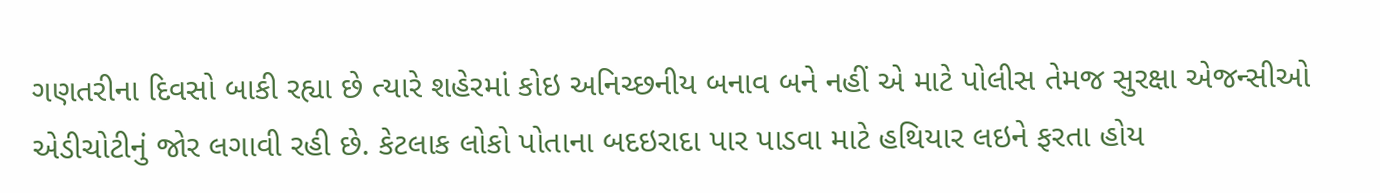ગણતરીના દિવસો બાકી રહ્યા છે ત્યારે શહેરમાં કોઇ અનિચ્છનીય બનાવ બને નહીં એ માટે પોલીસ તેમજ સુરક્ષા એજન્સીઓ એડીચોટીનું જોર લગાવી રહી છે. કેટલાક લોકો પોતાના બદઇરાદા પાર પાડવા માટે હથિયાર લઇને ફરતા હોય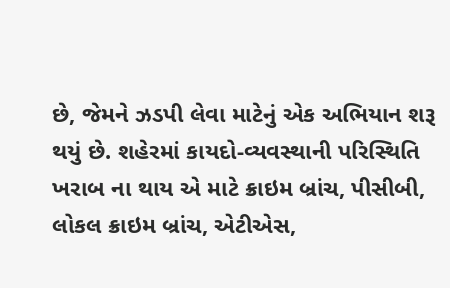છે, જેમને ઝડપી લેવા માટેનું એક અભિયાન શરૂ થયું છે. શહેરમાં કાયદો-વ્યવસ્થાની પરિસ્થિતિ ખરાબ ના થાય એ માટે ક્રાઇમ બ્રાંચ, પીસીબી, લોકલ ક્રાઇમ બ્રાંચ, એટીએસ,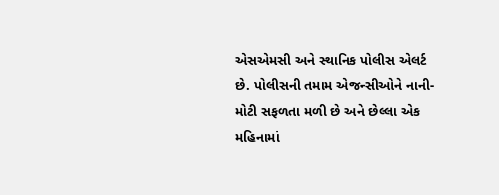એસએમસી અને સ્થાનિક પોલીસ એલર્ટ છે. પોલીસની તમામ એજન્સીઓને નાની-મોટી સફળતા મળી છે અને છેલ્લા એક મહિનામાં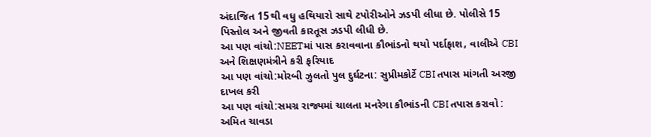અંદાજિત 15થી વધુ હથિયારો સાથે ટપોરીઓને ઝડપી લીધા છે. પોલીસે 15 પિસ્તોલ અને જીવતી કારતૂસ ઝડપી લીધી છે.
આ પણ વાંચો:NEETમાં પાસ કરાવવાના કૌભાંડનો થયો પર્દાફાશ, વાલીએ CBI અને શિક્ષણમંત્રીને કરી ફરિયાદ
આ પણ વાંચો:મોરબી ઝુલતો પુલ દુર્ઘટના: સુપ્રીમકોર્ટે CBI તપાસ માંગતી અરજી દાખલ કરી
આ પણ વાંચો:સમગ્ર રાજ્યમાં ચાલતા મનરેગા કૌભાંડની CBI તપાસ કરાવો : અમિત ચાવડા